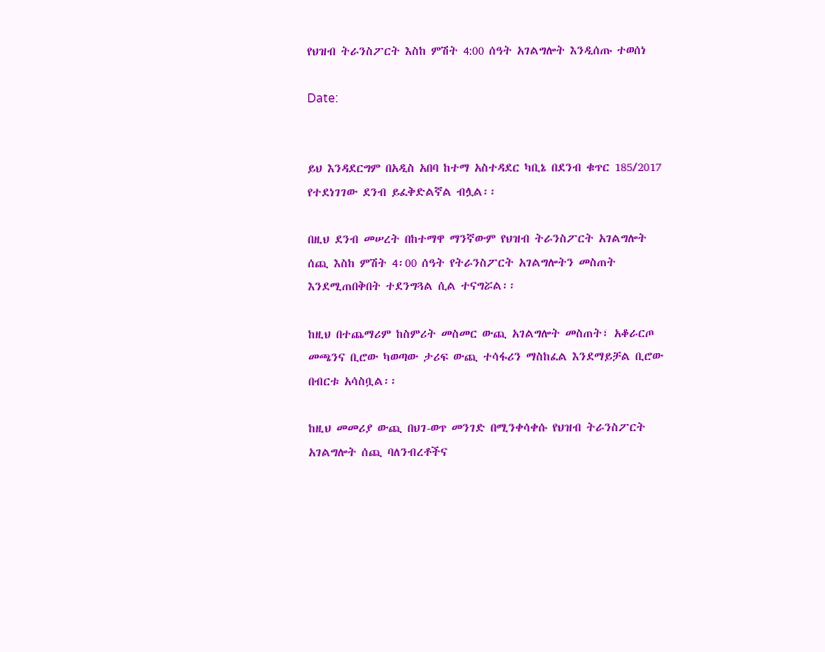የህዝብ ትራንስፖርት እስከ ምሽት 4:00 ሰዓት አገልግሎት እንዲሰጡ ተወሰነ

Date:


ይህ እንዳደርግም በአዲስ አበባ ከተማ አስተዳደር ካቢኔ በደንብ ቁጥር 185/2017 የተደነገገው ደንብ ይፈቅድልኛል ብሏል፡፡

በዚህ ደንብ መሠረት በከተማዋ ማንኛውም የህዝብ ትራንስፖርት አገልግሎት ሰጪ እስከ ምሽት 4፡00 ሰዓት የትራንስፖርት አገልግሎትን መስጠት እንደሚጠበቅበት ተደንግጓል ሲል ተናግሯል፡፡

ከዚህ በተጨማሪም ከስምሪት መስመር ውጪ አገልግሎት መስጠት፣ አቆራርጦ መጫንና ቢሮው ካወጣው ታሪፍ ውጪ ተሳፋሪን ማስከፈል እንደማይቻል ቢሮው በብርቱ አሳስቧል፡፡

ከዚህ መመሪያ ውጪ በህገ-ወጥ መንገድ በሚንቀሳቀሱ የህዝብ ትራንስፖርት አገልግሎት ሰጪ ባለንብረቶችና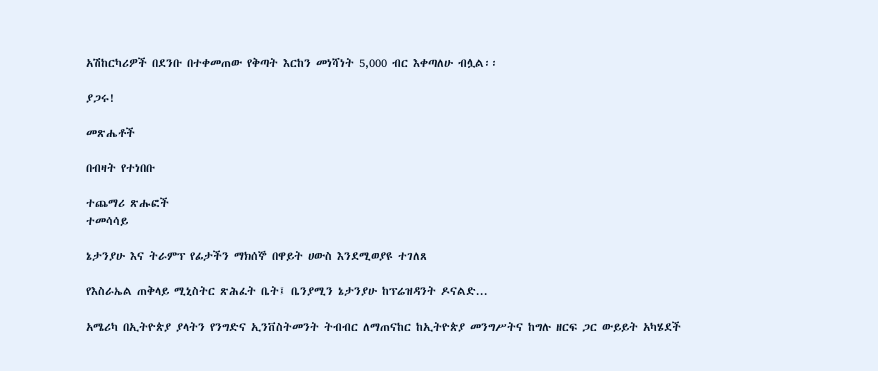አሽከርካሪዎች በደንቡ በተቀመጠው የቅጣት እርከን መነሻነት 5,000 ብር እቀጣለሁ ብሏል፡፡

ያጋሩ!

መጽሔቶች

በብዛት የተነበቡ

ተጨማሪ ጽሑፎች
ተመሳሳይ

ኔታንያሁ እና ትራምፕ የፊታችን ማክሰኞ በዋይት ሀውስ እንደሚወያዩ ተገለጸ

የእስራኤል ጠቅላይ ሚኒስትር ጽሕፈት ቤት፤ ቤንያሚን ኔታንያሁ ከፕሬዝዳንት ዶናልድ...

አሜሪካ በኢትዮጵያ ያላትን የንግድና ኢንቨስትመንት ትብብር ለማጠናከር ከኢትዮጵያ መንግሥትና ከግሉ ዘርፍ ጋር ውይይት አካሄደች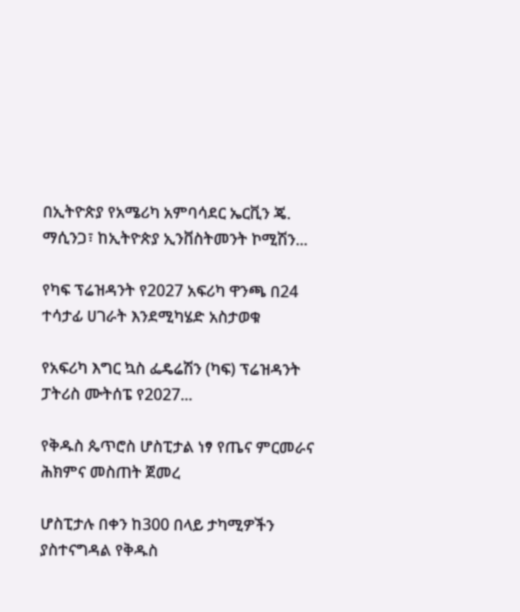በኢትዮጵያ የአሜሪካ አምባሳደር ኤርቪን ጄ. ማሲንጋ፣ ከኢትዮጵያ ኢንቨስትመንት ኮሚሽን...

የካፍ ፕሬዝዳንት የ2027 አፍሪካ ዋንጫ በ24 ተሳታፊ ሀገራት እንደሚካሄድ አስታወቁ

የአፍሪካ እግር ኳስ ፌዴሬሽን (ካፍ) ፕሬዝዳንት ፓትሪስ ሙትሰፔ የ2027...

የቅዱስ ጴጥሮስ ሆስፒታል ነፃ የጤና ምርመራና ሕክምና መስጠት ጀመረ

ሆስፒታሉ በቀን ከ300 በላይ ታካሚዎችን ያስተናግዳል የቅዱስ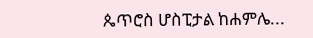ጴጥሮስ ሆስፒታል ከሐምሌ...